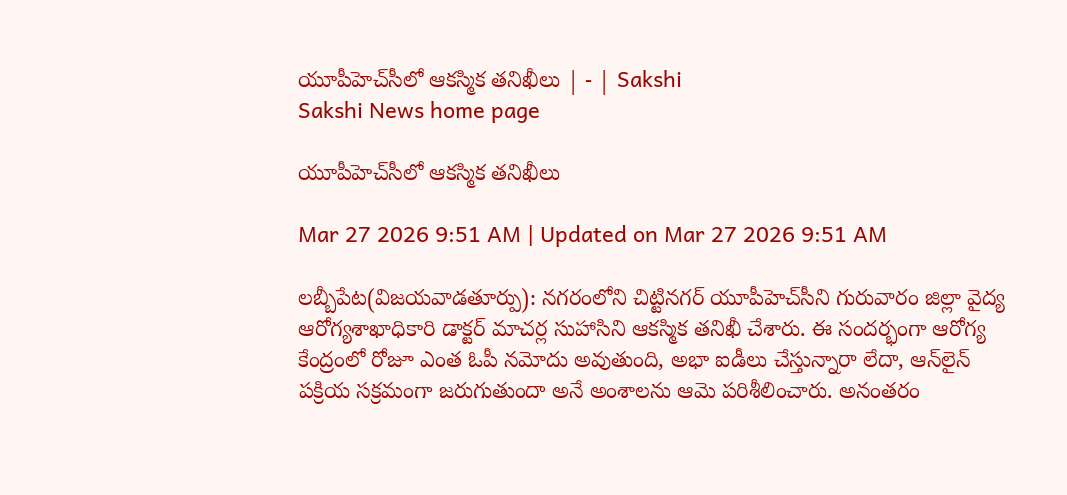యూపీహెచ్‌సీలో ఆకస్మిక తనిఖీలు | - | Sakshi
Sakshi News home page

యూపీహెచ్‌సీలో ఆకస్మిక తనిఖీలు

Mar 27 2026 9:51 AM | Updated on Mar 27 2026 9:51 AM

లబ్బీపేట(విజయవాడతూర్పు): నగరంలోని చిట్టినగర్‌ యూపీహెచ్‌సీని గురువారం జిల్లా వైద్య ఆరోగ్యశాఖాధికారి డాక్టర్‌ మాచర్ల సుహాసిని ఆకస్మిక తనిఖీ చేశారు. ఈ సందర్భంగా ఆరోగ్య కేంద్రంలో రోజూ ఎంత ఓపీ నమోదు అవుతుంది, అభా ఐడీలు చేస్తున్నారా లేదా, ఆన్‌లైన్‌ పక్రియ సక్రమంగా జరుగుతుందా అనే అంశాలను ఆమె పరిశీలించారు. అనంతరం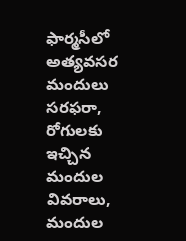ఫార్మసీలో అత్యవసర మందులు సరఫరా, రోగులకు ఇచ్చిన మందుల వివరాలు, మందుల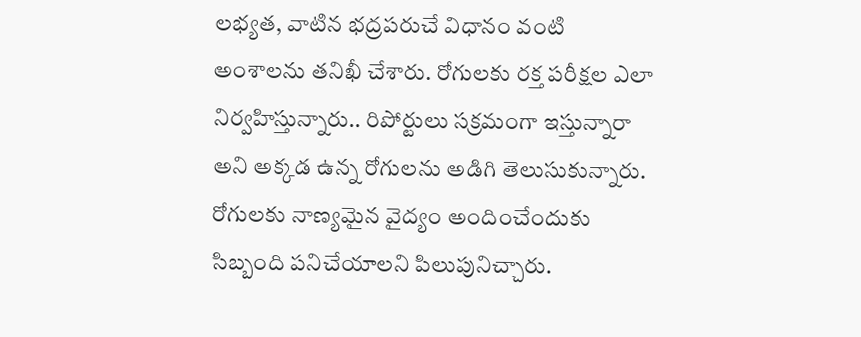లభ్యత, వాటిన భద్రపరుచే విధానం వంటి అంశాలను తనిఖీ చేశారు. రోగులకు రక్త పరీక్షల ఎలా నిర్వహిస్తున్నారు.. రిపోర్టులు సక్రమంగా ఇస్తున్నారా అని అక్కడ ఉన్న రోగులను అడిగి తెలుసుకున్నారు. రోగులకు నాణ్యమైన వైద్యం అందించేందుకు సిబ్బంది పనిచేయాలని పిలుపునిచ్చారు.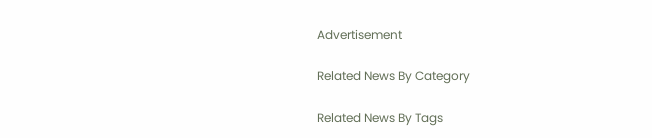Advertisement

Related News By Category

Related News By Tags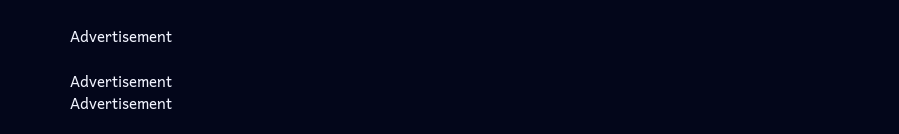Advertisement

Advertisement
Advertisement